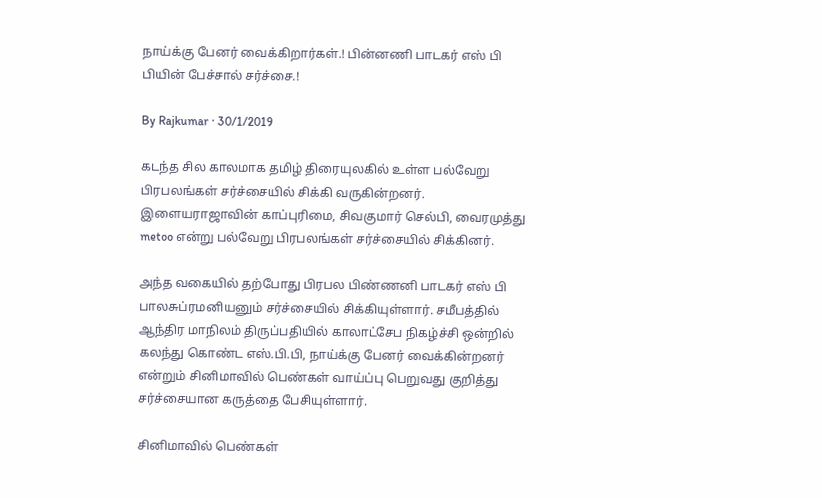நாய்க்கு பேனர் வைக்கிறார்கள்.! பின்னணி பாடகர் எஸ் பி பியின் பேச்சால் சர்ச்சை.!

By Rajkumar · 30/1/2019

கடந்த சில காலமாக தமிழ் திரையுலகில் உள்ள பல்வேறு பிரபலங்கள் சர்ச்சையில் சிக்கி வருகின்றனர். இளையராஜாவின் காப்புரிமை, சிவகுமார் செல்பி, வைரமுத்து metoo என்று பல்வேறு பிரபலங்கள் சர்ச்சையில் சிக்கினர்.

அந்த வகையில் தற்போது பிரபல பிண்ணனி பாடகர் எஸ் பி பாலசுப்ரமனியனும் சர்ச்சையில் சிக்கியுள்ளார். சமீபத்தில் ஆந்திர மாநிலம் திருப்பதியில் காலாட்சேப நிகழ்ச்சி ஒன்றில் கலந்து கொண்ட எஸ்.பி.பி, நாய்க்கு பேனர் வைக்கின்றனர் என்றும் சினிமாவில் பெண்கள் வாய்ப்பு பெறுவது குறித்து சர்ச்சையான கருத்தை பேசியுள்ளார்.

சினிமாவில் பெண்கள்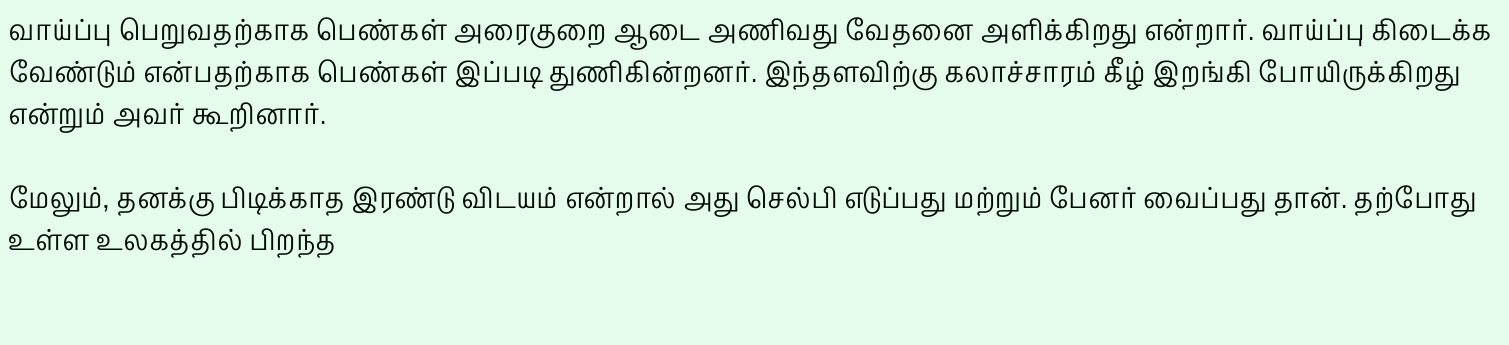வாய்ப்பு பெறுவதற்காக பெண்கள் அரைகுறை ஆடை அணிவது வேதனை அளிக்கிறது என்றார். வாய்ப்பு கிடைக்க வேண்டும் என்பதற்காக பெண்கள் இப்படி துணிகின்றனர். இந்தளவிற்கு கலாச்சாரம் கீழ் இறங்கி போயிருக்கிறது என்றும் அவர் கூறினார்.

மேலும், தனக்கு பிடிக்காத இரண்டு விடயம் என்றால் அது செல்பி எடுப்பது மற்றும் பேனர் வைப்பது தான். தற்போது உள்ள உலகத்தில் பிறந்த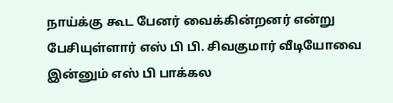நாய்க்கு கூட பேனர் வைக்கின்றனர் என்று பேசியுள்ளார் எஸ் பி பி. சிவகுமார் வீடியோவை இன்னும் எஸ் பி பாக்கல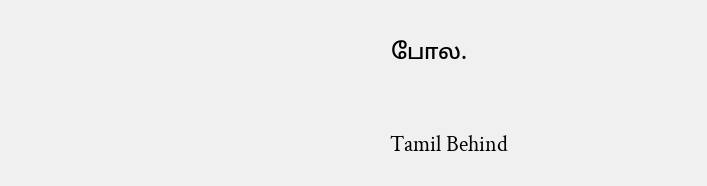போல.


Tamil Behind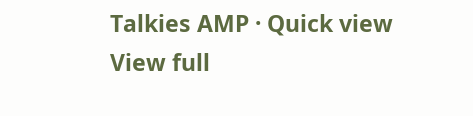Talkies AMP · Quick view
View full